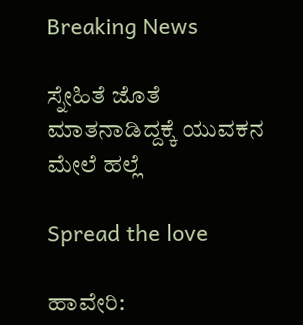Breaking News

ಸ್ನೇಹಿತೆ ಜೊತೆ ಮಾತನಾಡಿದ್ದಕ್ಕೆ ಯುವಕನ ಮೇಲೆ ಹಲ್ಲೆ

Spread the love

ಹಾವೇರಿ: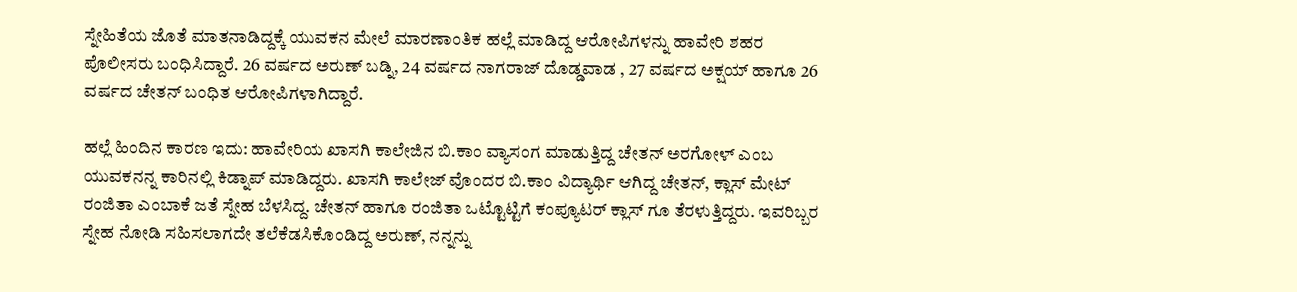ಸ್ನೇಹಿತೆಯ ಜೊತೆ ಮಾತನಾಡಿದ್ದಕ್ಕೆ ಯುವಕನ ಮೇಲೆ ಮಾರಣಾಂತಿಕ ಹಲ್ಲೆ ಮಾಡಿದ್ದ ಆರೋಪಿಗಳನ್ನು ಹಾವೇರಿ ಶಹರ ಪೊಲೀಸರು ಬಂಧಿಸಿದ್ದಾರೆ. 26 ವರ್ಷದ ಅರುಣ್ ಬಡ್ನಿ, 24 ವರ್ಷದ ನಾಗರಾಜ್ ದೊಡ್ಡವಾಡ , 27 ವರ್ಷದ ಅಕ್ಷಯ್ ಹಾಗೂ 26 ವರ್ಷದ ಚೇತನ್ ಬಂಧಿತ ಆರೋಪಿಗಳಾಗಿದ್ದಾರೆ.

ಹಲ್ಲೆ ಹಿಂದಿನ ಕಾರಣ ಇದು: ಹಾವೇರಿಯ ಖಾಸಗಿ ಕಾಲೇಜಿನ ಬಿ.ಕಾಂ ವ್ಯಾಸಂಗ ಮಾಡುತ್ತಿದ್ದ ಚೇತನ್ ಅರಗೋಳ್ ಎಂಬ ಯುವಕನನ್ನ ಕಾರಿನಲ್ಲಿ ಕಿಡ್ನಾಪ್ ಮಾಡಿದ್ದರು. ಖಾಸಗಿ ಕಾಲೇಜ್ ವೊಂದರ ಬಿ.ಕಾಂ ವಿದ್ಯಾರ್ಥಿ ಆಗಿದ್ದ ಚೇತನ್, ಕ್ಲಾಸ್ ಮೇಟ್ ರಂಜಿತಾ ಎಂಬಾಕೆ ಜತೆ ಸ್ನೇಹ ಬೆಳಸಿದ್ದ. ಚೇತನ್ ಹಾಗೂ ರಂಜಿತಾ ಒಟ್ಟೊಟ್ಟಿಗೆ ಕಂಪ್ಯೂಟರ್ ಕ್ಲಾಸ್ ಗೂ ತೆರಳುತ್ತಿದ್ದರು. ಇವರಿಬ್ಬರ ಸ್ನೇಹ ನೋಡಿ ಸಹಿಸಲಾಗದೇ ತಲೆಕೆಡಸಿಕೊಂಡಿದ್ದ ಅರುಣ್, ನನ್ನನ್ನು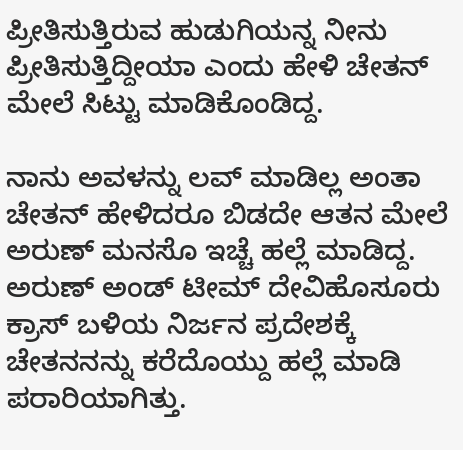ಪ್ರೀತಿಸುತ್ತಿರುವ ಹುಡುಗಿಯನ್ನ ನೀನು ಪ್ರೀತಿಸುತ್ತಿದ್ದೀಯಾ ಎಂದು ಹೇಳಿ ಚೇತನ್ ಮೇಲೆ ಸಿಟ್ಟು ಮಾಡಿಕೊಂಡಿದ್ದ.

ನಾನು ಅವಳನ್ನು ಲವ್ ಮಾಡಿಲ್ಲ ಅಂತಾ ಚೇತನ್ ಹೇಳಿದರೂ ಬಿಡದೇ ಆತನ ಮೇಲೆ ಅರುಣ್ ಮನಸೊ ಇಚ್ಚೆ ಹಲ್ಲೆ ಮಾಡಿದ್ದ. ಅರುಣ್ ಅಂಡ್ ಟೀಮ್ ದೇವಿಹೊಸೂರು ಕ್ರಾಸ್ ಬಳಿಯ ನಿರ್ಜನ ‌ಪ್ರದೇಶಕ್ಕೆ ಚೇತನನನ್ನು ಕರೆದೊಯ್ದು ಹಲ್ಲೆ ಮಾಡಿ ಪರಾರಿಯಾಗಿತ್ತು.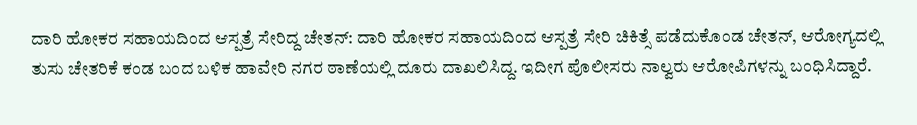ದಾರಿ ಹೋಕರ ಸಹಾಯದಿಂದ ಆಸ್ಪತ್ರೆ ಸೇರಿದ್ದ ಚೇತನ್: ದಾರಿ ಹೋಕರ ಸಹಾಯದಿಂದ ಆಸ್ಪತ್ರೆ ಸೇರಿ ಚಿಕಿತ್ಸೆ ಪಡೆದುಕೊಂಡ ಚೇತನ್, ಆರೋಗ್ಯದಲ್ಲಿ ತುಸು ಚೇತರಿಕೆ ಕಂಡ ಬಂದ ಬಳಿಕ ಹಾವೇರಿ ನಗರ ಠಾಣೆಯಲ್ಲಿ ದೂರು ದಾಖಲಿಸಿದ್ದ. ಇದೀಗ ಪೊಲೀಸರು ನಾಲ್ವರು ಆರೋಪಿಗಳನ್ನು ಬಂಧಿಸಿದ್ದಾರೆ.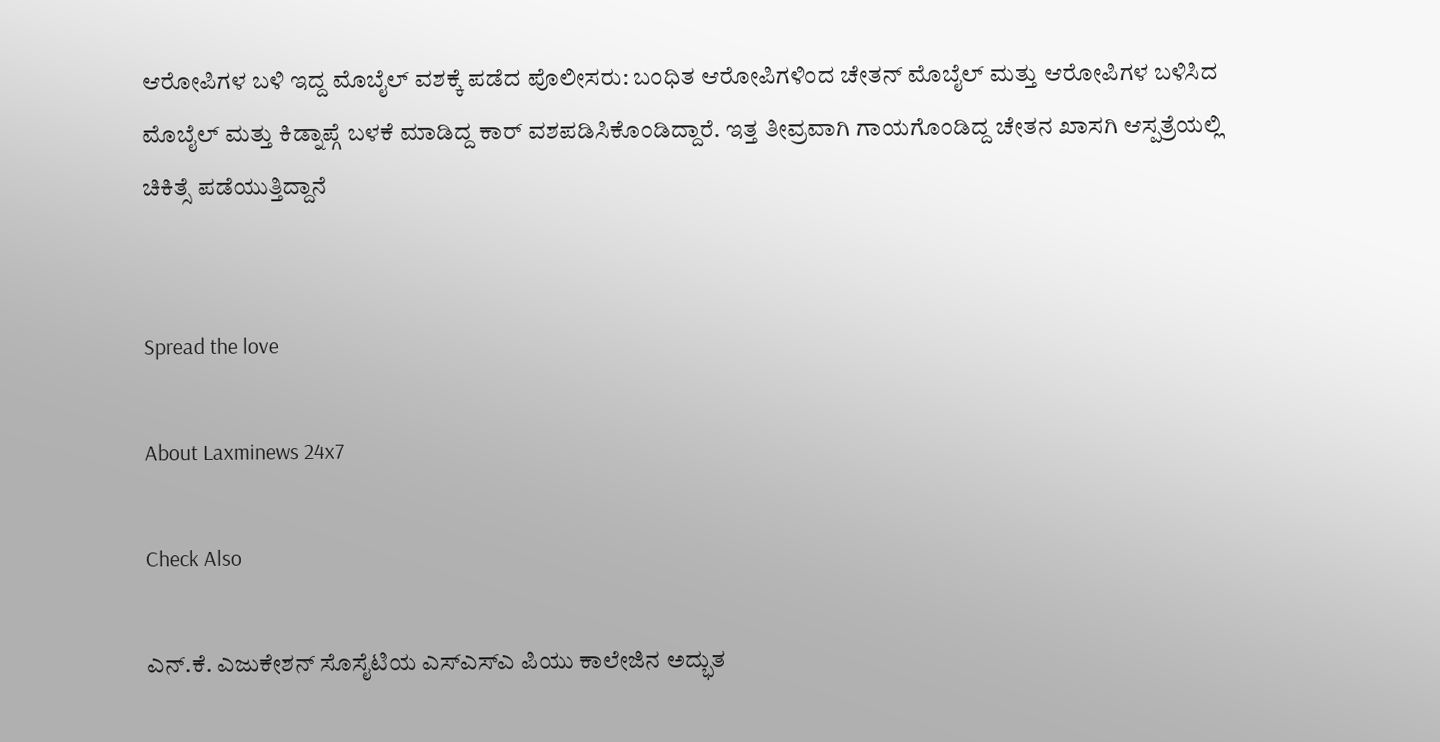ಆರೋಪಿಗಳ ಬಳಿ ಇದ್ದ ಮೊಬೈಲ್ ವಶಕ್ಕೆ ಪಡೆದ ಪೊಲೀಸರು: ಬಂಧಿತ ಆರೋಪಿಗಳಿಂದ ಚೇತನ್ ಮೊಬೈಲ್ ಮತ್ತು ಆರೋಪಿಗಳ ಬಳಿಸಿದ ಮೊಬೈಲ್ ಮತ್ತು ಕಿಡ್ನಾಪ್ಗೆ ಬಳಕೆ ಮಾಡಿದ್ದ ಕಾರ್ ವಶಪಡಿಸಿಕೊಂಡಿದ್ದಾರೆ. ಇತ್ತ ತೀವ್ರವಾಗಿ ಗಾಯಗೊಂಡಿದ್ದ ಚೇತನ ಖಾಸಗಿ ಆಸ್ಪತ್ರೆಯಲ್ಲಿ ಚಿಕಿತ್ಸೆ ಪಡೆಯುತ್ತಿದ್ದಾನೆ


Spread the love

About Laxminews 24x7

Check Also

ಎನ್.ಕೆ. ಎಜುಕೇಶನ್ ಸೊಸೈಟಿಯ ಎಸ್‌ಎಸ್‌ಎ ಪಿಯು ಕಾಲೇಜಿನ ಅದ್ಭುತ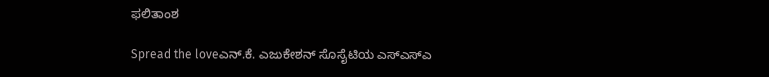ಫಲಿತಾಂಶ

Spread the loveಎನ್.ಕೆ. ಎಜುಕೇಶನ್ ಸೊಸೈಟಿಯ ಎಸ್‌ಎಸ್‌ಎ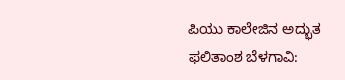ಪಿಯು ಕಾಲೇಜಿನ ಅದ್ಭುತ ಫಲಿತಾಂಶ ಬೆಳಗಾವಿ: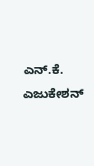ಎನ್.ಕೆ. ಎಜುಕೇಶನ್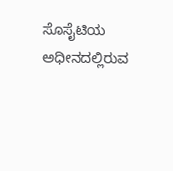ಸೊಸೈಟಿಯ ಅಧೀನದಲ್ಲಿರುವ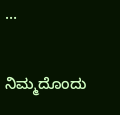…

ನಿಮ್ಮದೊಂದು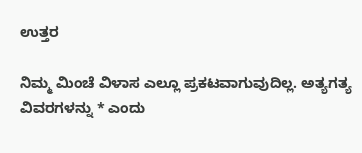ಉತ್ತರ

ನಿಮ್ಮ ಮಿಂಚೆ ವಿಳಾಸ ಎಲ್ಲೂ ಪ್ರಕಟವಾಗುವುದಿಲ್ಲ. ಅತ್ಯಗತ್ಯ ವಿವರಗಳನ್ನು * ಎಂದು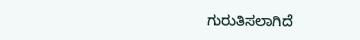ಗುರುತಿಸಲಾಗಿದೆ